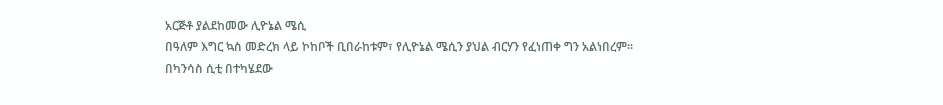አርጅቶ ያልደከመው ሊዮኔል ሜሲ
በዓለም እግር ኳስ መድረክ ላይ ኮከቦች ቢበራከቱም፣ የሊዮኔል ሜሲን ያህል ብርሃን የፈነጠቀ ግን አልነበረም።
በካንሳስ ሲቲ በተካሄደው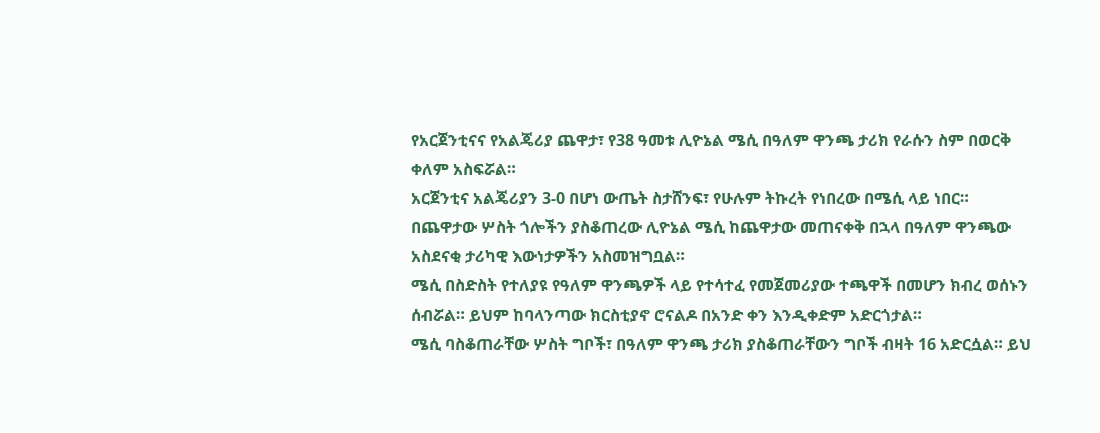የአርጀንቲናና የአልጄሪያ ጨዋታ፣ የ38 ዓመቱ ሊዮኔል ሜሲ በዓለም ዋንጫ ታሪክ የራሱን ስም በወርቅ ቀለም አስፍሯል።
አርጀንቲና አልጄሪያን 3-0 በሆነ ውጤት ስታሸንፍ፣ የሁሉም ትኩረት የነበረው በሜሲ ላይ ነበር።
በጨዋታው ሦስት ጎሎችን ያስቆጠረው ሊዮኔል ሜሲ ከጨዋታው መጠናቀቅ በኋላ በዓለም ዋንጫው አስደናቂ ታሪካዊ እውነታዎችን አስመዝግቧል።
ሜሲ በስድስት የተለያዩ የዓለም ዋንጫዎች ላይ የተሳተፈ የመጀመሪያው ተጫዋች በመሆን ክብረ ወሰኑን ሰብሯል። ይህም ከባላንጣው ክርስቲያኖ ሮናልዶ በአንድ ቀን እንዲቀድም አድርጎታል።
ሜሲ ባስቆጠራቸው ሦስት ግቦች፣ በዓለም ዋንጫ ታሪክ ያስቆጠራቸውን ግቦች ብዛት 16 አድርሷል። ይህ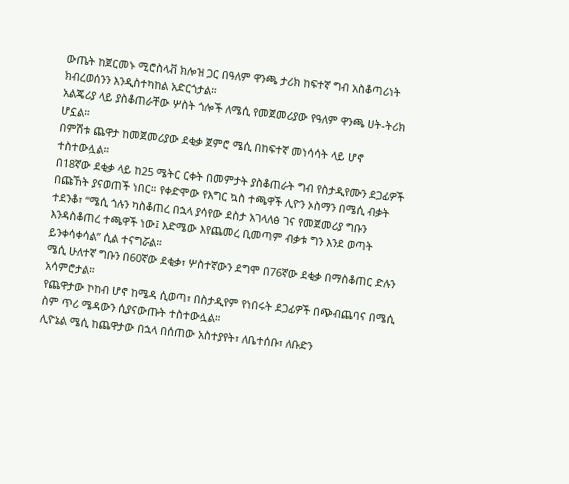ውጤት ከጀርመኑ ሚሮስላቭ ክሎዝ ጋር በዓለም ዋንጫ ታሪክ ከፍተኛ ግብ አስቆጣሪነት ክብረወሰንን እንዲስተካከል አድርጎታል።
አልጄሪያ ላይ ያስቆጠራቸው ሦስት ጎሎች ለሜሲ የመጀመሪያው የዓለም ዋንጫ ሀት-ትሪክ ሆኗል።
በምሽቱ ጨዋታ ከመጀመሪያው ደቂቃ ጀምሮ ሜሲ በከፍተኛ መነሳሳት ላይ ሆኖ ተስተውሏል።
በ18ኛው ደቂቃ ላይ ከ25 ሜትር ርቀት በመምታት ያስቆጠራት ግብ የስታዲየሙን ደጋፊዎች በጩኸት ያናወጠች ነበር። የቀድሞው የእግር ኳስ ተጫዋች ሊዮን ኦስማን በሜሲ ብቃት ተደንቆ፣ “ሜሲ ጎሉን ካስቆጠረ በኋላ ያሳየው ደስታ አገላለፅ ገና የመጀመሪያ ግቡን እንዳስቆጠረ ተጫዋች ነው፤ እድሜው እየጨመረ ቢመጣም ብቃቱ ግን እንደ ወጣት ይንቀሳቀሳል” ሲል ተናግሯል።
ሜሲ ሁለተኛ ግቡን በ60ኛው ደቂቃ፣ ሦስተኛውን ደግሞ በ76ኛው ደቂቃ በማስቆጠር ድሉን አሳምሮታል።
የጨዋታው ኮከብ ሆኖ ከሜዳ ሲወጣ፣ በስታዲየም የነበሩት ደጋፊዎች በጭብጨባና በሜሲ ስም ጥሪ ሜዳውን ሲያናውጡት ተስተውሏል።
ሊዮኔል ሜሲ ከጨዋታው በኋላ በሰጠው አስተያየት፣ ለቤተሰቡ፣ ለቡድን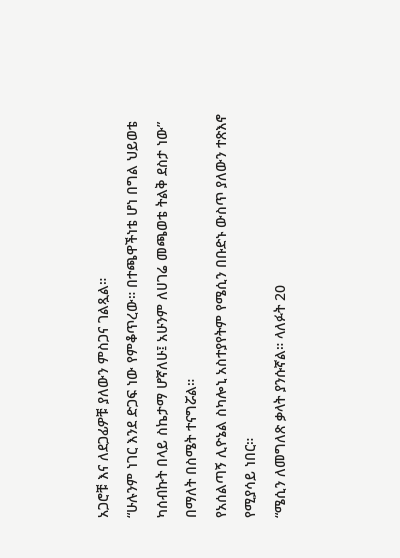አጋሮቹ እና ለደጋፊዎቹ ያለውን ምስጋና ገልጿል።
“ሁሉንም ነገር እንደ ድጋፍ ነው የምቆጥረው። በተጫዋችነቴ ሆነ በግል ህይወቴ ካሰብኩት በላይ ስኬታማ ሆኛለሁ፤ አሁንም ለሀገሬ መጫወቴ ትልቅ ደስታ ነው” በማለት በስሜት ተናግሯል።
የአሰልጣኝ ሊዮኔል ስካሎኒ አስተያየትም የሜሲን በቡድኑ ውስጥ ያለውን ተጽእኖ የሚያሳይ ነበር።
“ሜሲን ለመግለጽ ቃላት ያንሱኛል። ላለፉት 20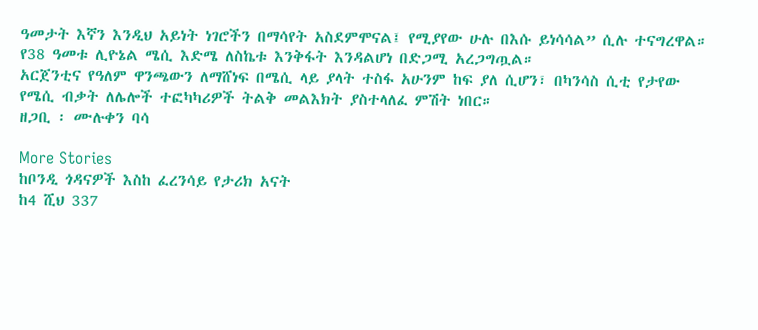ዓመታት እኛን እንዲህ አይነት ነገሮችን በማሳየት አስደምሞናል፤ የሚያየው ሁሉ በእሱ ይነሳሳል” ሲሉ ተናግረዋል።
የ38 ዓመቱ ሊዮኔል ሜሲ እድሜ ለስኬቱ እንቅፋት እንዳልሆነ በድጋሚ አረጋግጧል።
አርጀንቲና የዓለም ዋንጫውን ለማሸነፍ በሜሲ ላይ ያላት ተስፋ አሁንም ከፍ ያለ ሲሆን፣ በካንሳስ ሲቲ የታየው የሜሲ ብቃት ለሌሎች ተፎካካሪዎች ትልቅ መልእክት ያስተላለፈ ምሽት ነበር።
ዘጋቢ ፡ ሙሉቀን ባሳ

More Stories
ከቦንዲ ጎዳናዎች እስከ ፈረንሳይ የታሪክ አናት
ከ4 ሺህ 337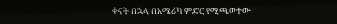ቀናት በኋላ በአሜሪካ ምድር የሚጫወተው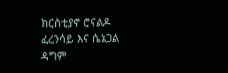ክርስቲያኖ ሮናልዶ
ፈረንሳይ እና ሴኔጋል ዳግም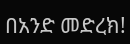በአንድ መድረክ!